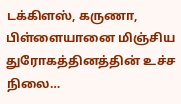டக்கிளஸ், கருணா, பிள்ளையானை மிஞ்சிய துரோகத்தினத்தின் உச்ச நிலை…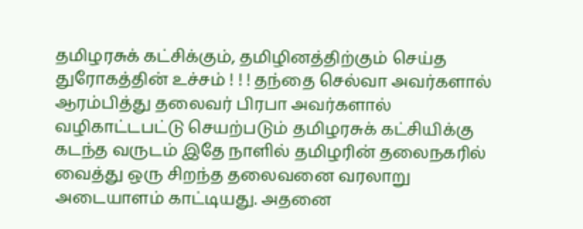தமிழரசுக் கட்சிக்கும், தமிழினத்திற்கும் செய்த துரோகத்தின் உச்சம் ! ! ! தந்தை செல்வா அவர்களால் ஆரம்பித்து தலைவர் பிரபா அவர்களால் வழிகாட்டபட்டு செயற்படும் தமிழரசுக் கட்சியிக்கு கடந்த வருடம் இதே நாளில் தமிழரின் தலைநகரில் வைத்து ஒரு சிறந்த தலைவனை வரலாறு அடையாளம் காட்டியது. அதனை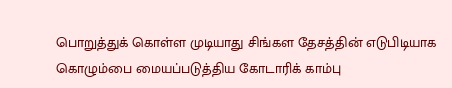பொறுத்துக் கொள்ள முடியாது சிங்கள தேசத்தின் எடுபிடியாக கொழும்பை மையப்படுத்திய கோடாரிக் காம்பு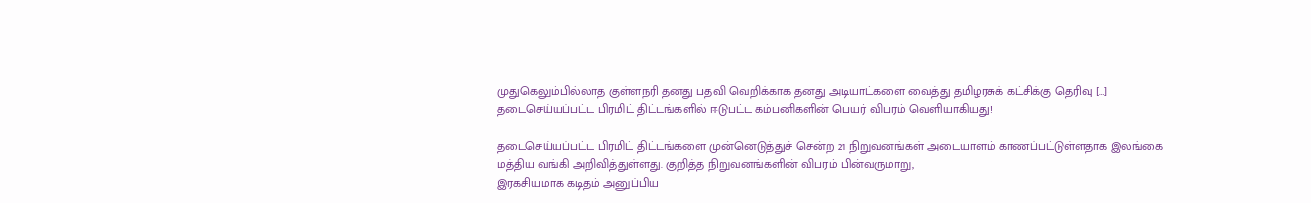முதுகெலும்பில்லாத குள்ளநரி தனது பதவி வெறிக்காக தனது அடியாட்களை வைத்து தமிழரசுக் கட்சிக்கு தெரிவு […]
தடைசெய்யப்பட்ட பிரமிட் திட்டங்களில் ஈடுபட்ட கம்பனிகளின் பெயர் விபரம் வெளியாகியது!

தடைசெய்யப்பட்ட பிரமிட் திட்டங்களை முன்னெடுத்துச் சென்ற 21 நிறுவனங்கள் அடையாளம் காணப்பட்டுள்ளதாக இலங்கை மத்திய வங்கி அறிவித்துள்ளது. குறித்த நிறுவனங்களின் விபரம் பின்வருமாறு,
இரகசியமாக கடிதம் அனுப்பிய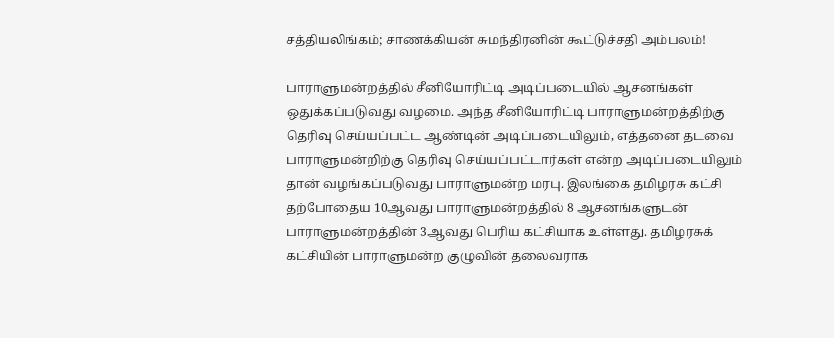சத்தியலிங்கம்; சாணக்கியன் சுமந்திரனின் கூட்டுச்சதி அம்பலம்!

பாராளுமன்றத்தில் சீனியோரிட்டி அடிப்படையில் ஆசனங்கள் ஒதுக்கப்படுவது வழமை. அந்த சீனியோரிட்டி பாராளுமன்றத்திற்கு தெரிவு செய்யப்பட்ட ஆண்டின் அடிப்படையிலும், எத்தனை தடவை பாராளுமன்றிற்கு தெரிவு செய்யப்பட்டார்கள் என்ற அடிப்படையிலும் தான் வழங்கப்படுவது பாராளுமன்ற மரபு. இலங்கை தமிழரசு கட்சி தற்போதைய 10ஆவது பாராளுமன்றத்தில் 8 ஆசனங்களுடன் பாராளுமன்றத்தின் 3ஆவது பெரிய கட்சியாக உள்ளது. தமிழரசுக் கட்சியின் பாராளுமன்ற குழுவின் தலைவராக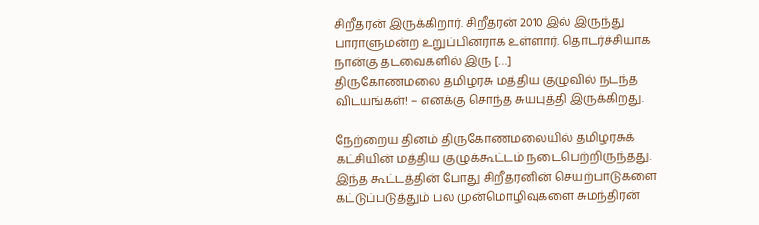சிறீதரன் இருக்கிறார். சிறீதரன் 2010 இல் இருந்து பாராளுமன்ற உறுப்பினராக உள்ளார். தொடர்ச்சியாக நான்கு தடவைகளில் இரு […]
திருகோணமலை தமிழரசு மத்திய குழுவில் நடந்த விடயங்கள்! – எனக்கு சொந்த சுயபுத்தி இருக்கிறது.

நேற்றைய தினம் திருகோணமலையில் தமிழரசுக் கட்சியின் மத்திய குழுக்கூட்டம் நடைபெற்றிருந்தது. இந்த கூட்டத்தின் போது சிறீதரனின் செயற்பாடுகளை கட்டுப்படுத்தும் பல முன்மொழிவுகளை சுமந்திரன்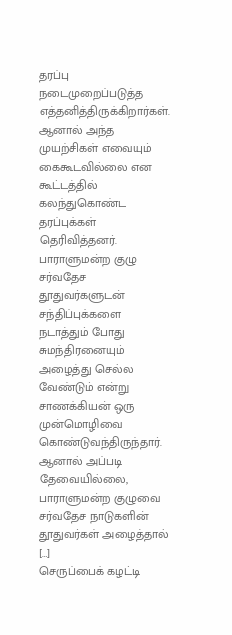தரப்பு நடைமுறைப்படுத்த எத்தனித்திருக்கிறார்கள். ஆனால் அந்த முயற்சிகள் எவையும் கைகூடவில்லை என கூட்டத்தில் கலந்துகொண்ட தரப்புக்கள் தெரிவித்தனர். பாராளுமன்ற குழு சர்வதேச தூதுவர்களுடன் சந்திப்புக்களை நடாத்தும் போது சுமந்திரனையும் அழைத்து செல்ல வேண்டும் என்று சாணக்கியன் ஒரு முன்மொழிவை கொண்டுவந்திருந்தார். ஆனால் அப்படி தேவையில்லை, பாராளுமன்ற குழுவை சர்வதேச நாடுகளின் தூதுவர்கள் அழைத்தால் […]
செருப்பைக் கழட்டி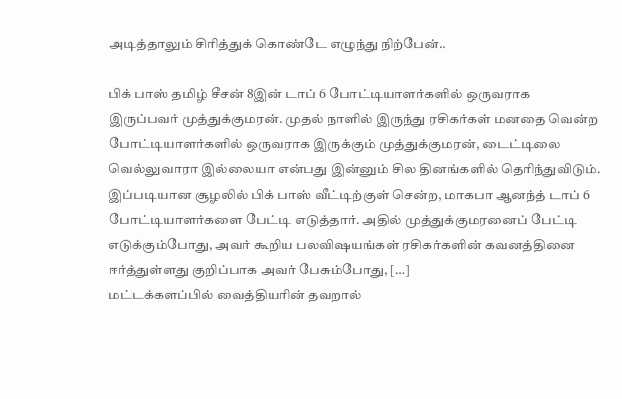அடித்தாலும் சிரித்துக் கொண்டே எழுந்து நிற்பேன்..

பிக் பாஸ் தமிழ் சீசன் 8இன் டாப் 6 போட்டியாளர்களில் ஒருவராக இருப்பவர் முத்துக்குமரன். முதல் நாளில் இருந்து ரசிகர்கள் மனதை வென்ற போட்டியாளர்களில் ஒருவராக இருக்கும் முத்துக்குமரன், டைட்டிலை வெல்லுவாரா இல்லையா என்பது இன்னும் சில தினங்களில் தெரிந்துவிடும். இப்படியான சூழலில் பிக் பாஸ் வீட்டிற்குள் சென்ற, மாகபா ஆனந்த் டாப் 6 போட்டியாளர்களை பேட்டி எடுத்தார். அதில் முத்துக்குமரனைப் பேட்டி எடுக்கும்போது, அவர் கூறிய பலவிஷயங்கள் ரசிகர்களின் கவனத்தினை ஈர்த்துள்ளது குறிப்பாக அவர் பேசும்போது, […]
மட்டக்களப்பில் வைத்தியரின் தவறால்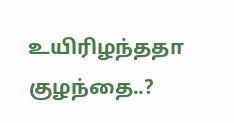உயிரிழந்ததா குழந்தை..?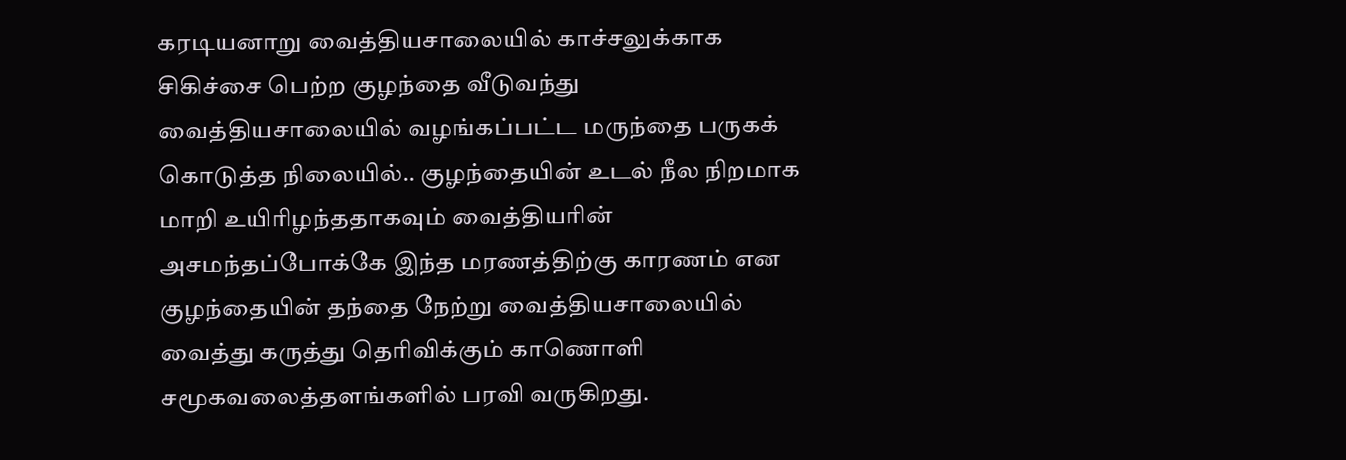கரடியனாறு வைத்தியசாலையில் காச்சலுக்காக சிகிச்சை பெற்ற குழந்தை வீடுவந்து வைத்தியசாலையில் வழங்கப்பட்ட மருந்தை பருகக் கொடுத்த நிலையில்.. குழந்தையின் உடல் நீல நிறமாக மாறி உயிரிழந்ததாகவும் வைத்தியரின் அசமந்தப்போக்கே இந்த மரணத்திற்கு காரணம் என குழந்தையின் தந்தை நேற்று வைத்தியசாலையில் வைத்து கருத்து தெரிவிக்கும் காணொளி சமூகவலைத்தளங்களில் பரவி வருகிறது.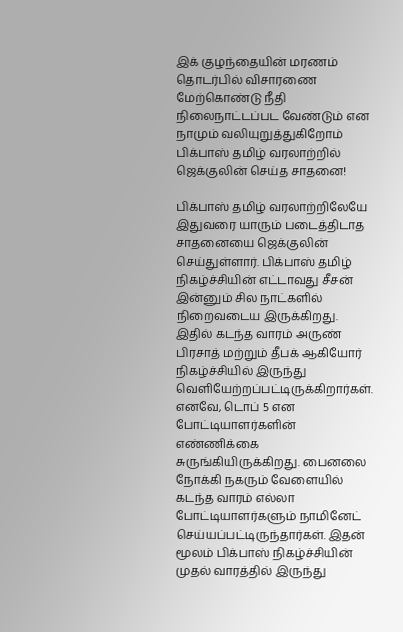இக் குழந்தையின் மரணம் தொடர்பில் விசாரணை மேற்கொண்டு நீதி நிலைநாட்டப்பட வேண்டும் என நாமும் வலியுறுத்துகிறோம்
பிக்பாஸ் தமிழ் வரலாற்றில் ஜெக்குலின் செய்த சாதனை!

பிக்பாஸ் தமிழ் வரலாற்றிலேயே இதுவரை யாரும் படைத்திடாத சாதனையை ஜெக்குலின் செய்துள்ளார். பிக்பாஸ் தமிழ் நிகழ்ச்சியின் எட்டாவது சீசன் இன்னும் சில நாட்களில் நிறைவடைய இருக்கிறது. இதில் கடந்த வாரம் அருண் பிரசாத் மற்றும் தீபக் ஆகியோர் நிகழ்ச்சியில் இருந்து வெளியேற்றப்பட்டிருக்கிறார்கள். எனவே, டொப் 5 என போட்டியாளர்களின் எண்ணிக்கை சுருங்கியிருக்கிறது. பைனலை நோக்கி நகரும் வேளையில் கடந்த வாரம் எல்லா போட்டியாளர்களும் நாமினேட் செய்யப்பட்டிருந்தார்கள். இதன் மூலம் பிக்பாஸ் நிகழ்ச்சியின் முதல் வாரத்தில் இருந்து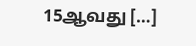15ஆவது […]